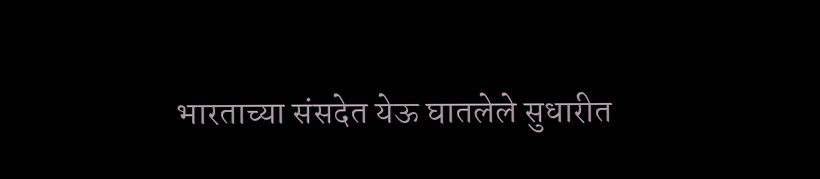भारताच्या संसदेत येऊ घातलेले सुधारीत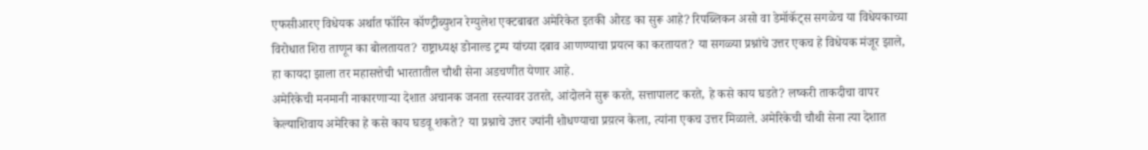एफसीआरए विधेयक अर्थात फॉरिन कॉण्ट्रीब्युशन रेग्युलेश एक्टबाबत अमेरिकेत इतकी ओरड का सुरू आहे? रिपब्लिकन असो वा डेमॉकॅट्स सगळेच या विधेयकाच्या विरोधात शिरा ताणून का बोलतायत? राष्ट्राध्यक्ष डोनाल्ड ट्रम्प यांच्या दबाव आणण्याचा प्रयत्न का करतायत? या सगळ्या प्रश्नांचे उत्तर एकच हे विधेयक मंजूर झाले, हा कायदा झाला तर महासत्तेची भारतातील चौथी सेना अडचणीत येणार आहे.
अमेरिकेची मनमानी नाकारणाऱ्या देशात अचानक जनता रस्त्यावर उतरते, आंदोलने सुरू करते, सत्तापालट करते, हे कसे काय घडते? लष्करी ताकदीचा वापर केल्याशिवाय अमेरिका हे कसे काय घडवू शकते? या प्रश्नाचे उत्तर ज्यांनी शोधण्याचा प्रय़त्न केला, त्यांना एकच उत्तर मिळाले. अमेरिकेची चौथी सेना त्या देशात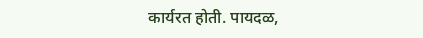कार्यरत होती. पायदळ,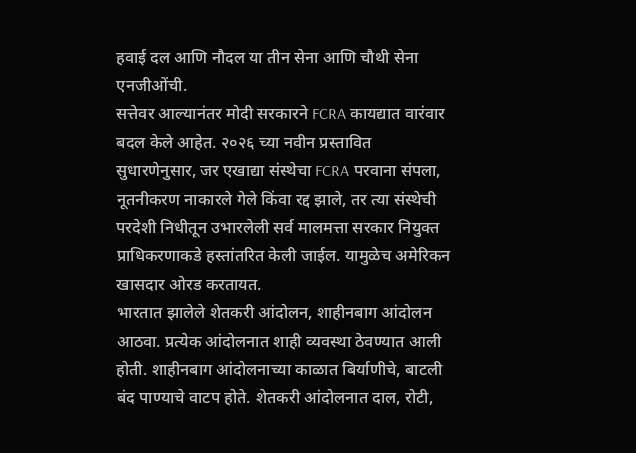हवाई दल आणि नौदल या तीन सेना आणि चौथी सेना एनजीओंची.
सत्तेवर आल्यानंतर मोदी सरकारने FCRA कायद्यात वारंवार बदल केले आहेत. २०२६ च्या नवीन प्रस्तावित सुधारणेनुसार, जर एखाद्या संस्थेचा FCRA परवाना संपला, नूतनीकरण नाकारले गेले किंवा रद्द झाले, तर त्या संस्थेची परदेशी निधीतून उभारलेली सर्व मालमत्ता सरकार नियुक्त प्राधिकरणाकडे हस्तांतरित केली जाईल. यामुळेच अमेरिकन खासदार ओरड करतायत.
भारतात झालेले शेतकरी आंदोलन, शाहीनबाग आंदोलन आठवा. प्रत्येक आंदोलनात शाही व्यवस्था ठेवण्यात आली होती. शाहीनबाग आंदोलनाच्या काळात बिर्याणीचे, बाटली बंद पाण्याचे वाटप होते. शेतकरी आंदोलनात दाल, रोटी,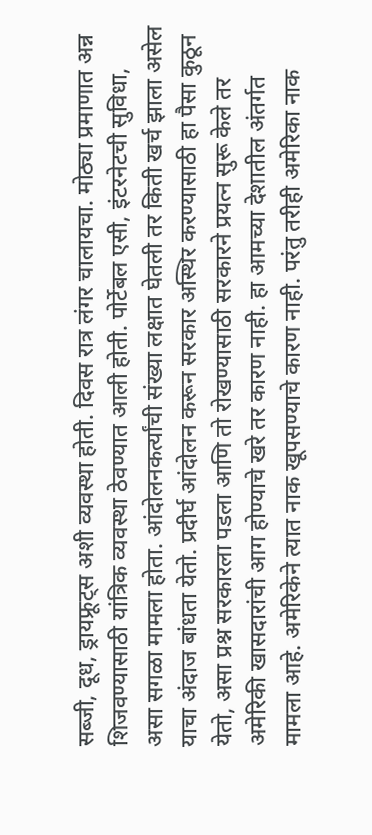सब्जी, दूध, ड्रायफ्रूट्स अशी व्यवस्था होती. दिवस रात्र लंगर चालायचा. मोठ्या प्रमाणात अन्न शिजवण्यासाठी यांत्रिक व्यवस्था ठेवण्यात आली होती. पोर्टेबल एसी, इंटरनेटची सुविधा, असा सगळा मामला होता. आंदोलनकर्त्यांची संख्या लक्षात घेतली तर किती खर्च झाला असेल याचा अंदाज बांधता येतो. प्रदीर्घ आंदोलन करून सरकार अस्थिर करण्यासाठी हा पैसा कुठून येतो, असा प्रश्न सरकारला पडला आणि तो रोखण्यासाठी सरकारने प्रयत्न सुरू केले तर अमेरिकी खासदारांची आग होण्याचे खरे तर कारण नाही. हा आमच्या देशातील अंतर्गत मामला आहे. अमेरिकेने त्यात नाक खूपसण्याचे कारण नाही. परंतु तरीही अमेरिका नाक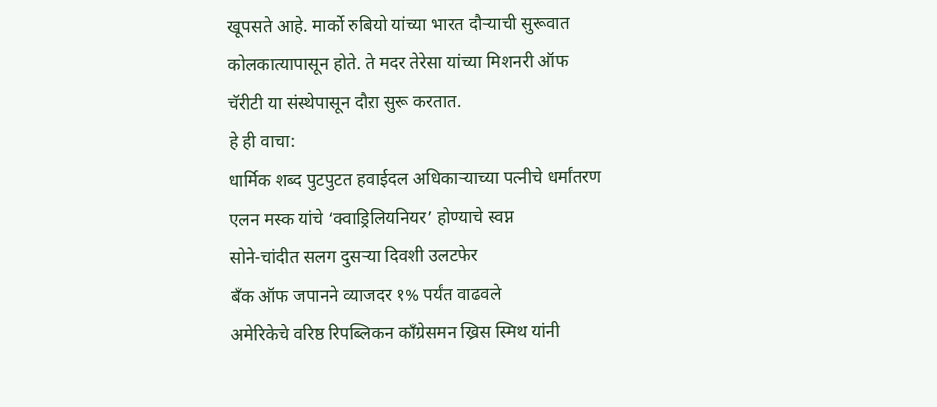खूपसते आहे. मार्को रुबियो यांच्या भारत दौऱ्याची सुरूवात कोलकात्यापासून होते. ते मदर तेरेसा यांच्या मिशनरी ऑफ चॅरीटी या संस्थेपासून दौऱा सुरू करतात.
हे ही वाचा:
धार्मिक शब्द पुटपुटत हवाईदल अधिकाऱ्याच्या पत्नीचे धर्मांतरण
एलन मस्क यांचे ‘क्वाड्रिलियनियर’ होण्याचे स्वप्न
सोने-चांदीत सलग दुसऱ्या दिवशी उलटफेर
बँक ऑफ जपानने व्याजदर १% पर्यंत वाढवले
अमेरिकेचे वरिष्ठ रिपब्लिकन काँग्रेसमन ख्रिस स्मिथ यांनी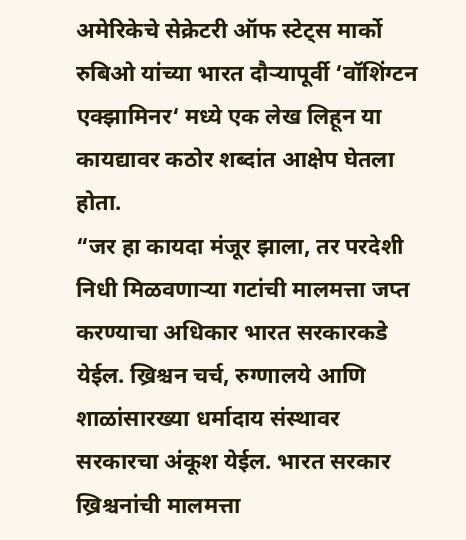अमेरिकेचे सेक्रेटरी ऑफ स्टेट्स मार्को रुबिओ यांच्या भारत दौऱ्यापूर्वी ‘वॉशिंग्टन एक्झामिनर‘ मध्ये एक लेख लिहून या कायद्यावर कठोर शब्दांत आक्षेप घेतला होता.
“जर हा कायदा मंजूर झाला, तर परदेशी निधी मिळवणाऱ्या गटांची मालमत्ता जप्त करण्याचा अधिकार भारत सरकारकडे येईल. ख्रिश्चन चर्च, रुग्णालये आणि शाळांसारख्या धर्मादाय संस्थावर सरकारचा अंकूश येईल. भारत सरकार ख्रिश्चनांची मालमत्ता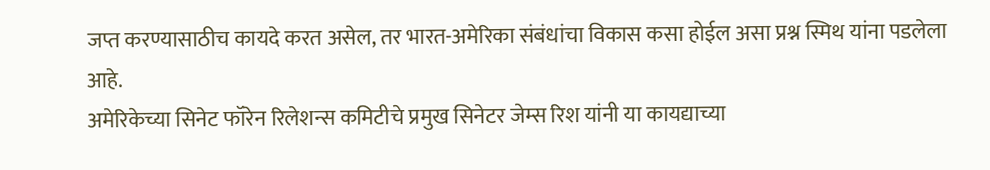जप्त करण्यासाठीच कायदे करत असेल, तर भारत-अमेरिका संबंधांचा विकास कसा होईल असा प्रश्न स्मिथ यांना पडलेला आहे.
अमेरिकेच्या सिनेट फॉरेन रिलेशन्स कमिटीचे प्रमुख सिनेटर जेम्स रिश यांनी या कायद्याच्या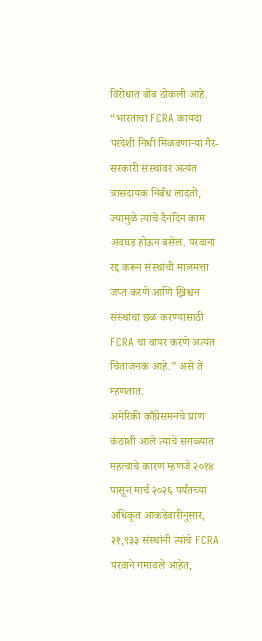विरोधात बोंब ठोकली आहे.
“भारताचा FCRA कायदा परदेशी निधी मिळवणाऱ्या गैर-सरकारी संस्थांवर अत्यंत त्रासदायक निर्बंध लादतो, ज्यामुळे त्यांचे दैनंदिन काम अवघड होऊन बसेल. परवाना रद्द करून संस्थांची मालमत्ता जप्त करणे आणि ख्रिश्चन संस्थांचा छळ करण्यासाठी FCRA चा वापर करणे अत्यंत चिंताजनक आहे.” असे ते म्हणतात.
अमेरिकी काँग्रेसमनचे प्राण कंठाशी आले त्याचे सगळ्यात महत्वाचे कारण म्हणजे २०१४ पासून मार्च २०२६ पर्यंतच्या अधिकृत आकडेवारीनुसार, २१,९३३ संस्थांनी त्यांचे FCRA परवाने गमावले आहेत,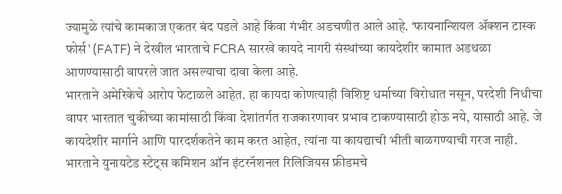ज्यामुळे त्यांचे कामकाज एकतर बंद पडले आहे किंवा गंभीर अडचणीत आले आहे. ‘फायनान्शियल ॲक्शन टास्क फोर्स’ (FATF) ने देखील भारताचे FCRA सारखे कायदे नागरी संस्थांच्या कायदेशीर कामात अडथळा आणण्यासाठी वापरले जात असल्याचा दावा केला आहे.
भारताने अमेरिकेचे आरोप फेटाळले आहेत. हा कायदा कोणत्याही विशिष्ट धर्माच्या विरोधात नसून, परदेशी निधीचा वापर भारतात चुकीच्या कामांसाठी किंवा देशांतर्गत राजकारणावर प्रभाव टाकण्यासाठी होऊ नये, यासाठी आहे. जे कायदेशीर मार्गाने आणि पारदर्शकतेने काम करत आहेत, त्यांना या कायद्याची भीती बाळगण्याची गरज नाही. भारताने युनायटेड स्टेट्स कमिशन ऑन इंटरनॅशनल रिलिजियस फ्रीडमचे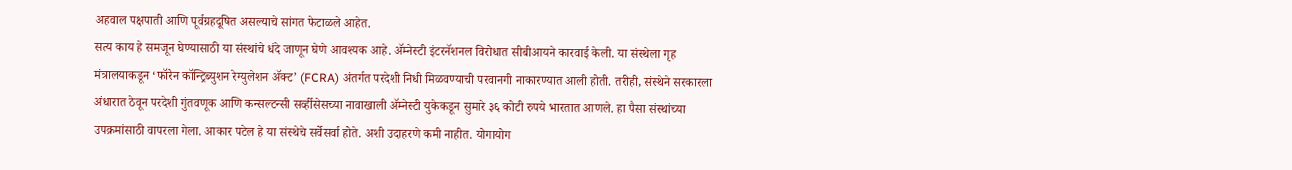अहवाल पक्षपाती आणि पूर्वग्रहदूषित असल्याचे सांगत फेटाळले आहेत.
सत्य काय हे समजून घेण्यासाठी या संस्थांचे धंदे जाणून घेणे आवश्यक आहे. ॲम्नेस्टी इंटरनॅशनल विरोधात सीबीआयने कारवाई केली. या संस्थेला गृह मंत्रालयाकडून ‘फॉरेन कॉन्ट्रिब्युशन रेग्युलेशन ॲक्ट’ (FCRA) अंतर्गत परदेशी निधी मिळवण्याची परवानगी नाकारण्यात आली होती. तरीही, संस्थेने सरकारला अंधारात ठेवून परदेशी गुंतवणूक आणि कन्सल्टन्सी सर्व्हीसेसच्या नावाखाली ॲम्नेस्टी युकेकडून सुमारे ३६ कोटी रुपये भारतात आणले. हा पैसा संस्थांच्या उपक्रमांसाठी वापरला गेला. आकार पटेल हे या संस्थेचे सर्वेसर्वा होते. अशी उदाहरणे कमी नाहीत. योगायोग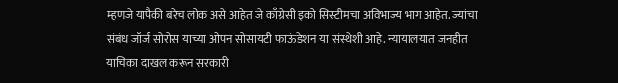म्हणजे यापैकी बरेच लोक असे आहेत जे काँग्रेसी इको सिस्टीमचा अविभाज्य भाग आहेत. ज्यांचा संबंध जॉर्ज सोरोस याच्या ओपन सोसायटी फाऊंडेशन या संस्थेशी आहे. न्यायालयात जनहीत याचिका दाखल करून सरकारी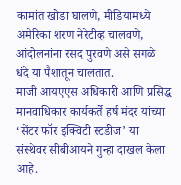कामांत खोडा घालणे, मीडियामध्ये अमेरिका शरण नेरेटीव्ह चालवणे, आंदोलनांना रसद पुरवणे असे सगळे धंदे या पैशातून चालतात.
माजी आयएएस अधिकारी आणि प्रसिद्ध मानवाधिकार कार्यकर्ते हर्ष मंदर यांच्या ‘सेंटर फॉर इक्विटी स्टडीज’ या संस्थेवर सीबीआयने गुन्हा दाखल केला आहे.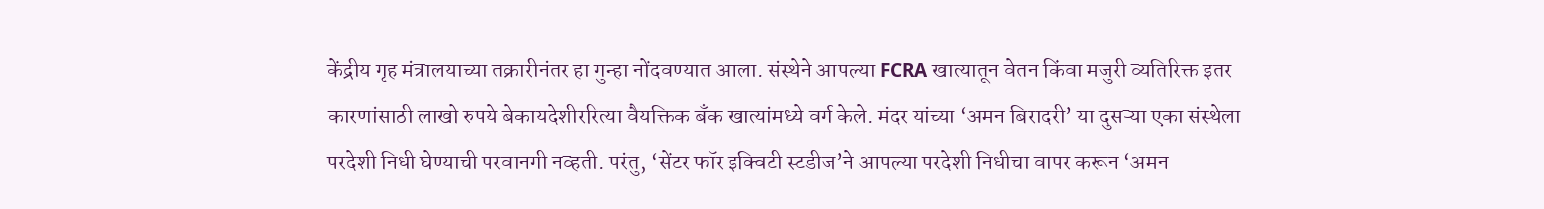केंद्रीय गृह मंत्रालयाच्या तक्रारीनंतर हा गुन्हा नोंदवण्यात आला. संस्थेने आपल्या FCRA खात्यातून वेतन किंवा मजुरी व्यतिरिक्त इतर कारणांसाठी लाखो रुपये बेकायदेशीररित्या वैयक्तिक बँक खात्यांमध्ये वर्ग केले. मंदर यांच्या ‘अमन बिरादरी’ या दुसऱ्या एका संस्थेला परदेशी निधी घेण्याची परवानगी नव्हती. परंतु, ‘सेंटर फॉर इक्विटी स्टडीज’ने आपल्या परदेशी निधीचा वापर करून ‘अमन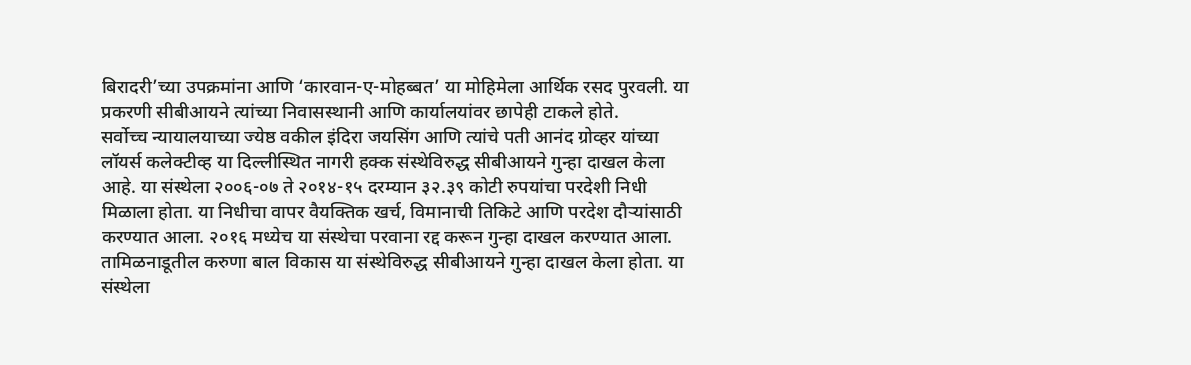बिरादरी’च्या उपक्रमांना आणि ‘कारवान-ए-मोहब्बत’ या मोहिमेला आर्थिक रसद पुरवली. या प्रकरणी सीबीआयने त्यांच्या निवासस्थानी आणि कार्यालयांवर छापेही टाकले होते.
सर्वोच्च न्यायालयाच्या ज्येष्ठ वकील इंदिरा जयसिंग आणि त्यांचे पती आनंद ग्रोव्हर यांच्या लॉयर्स कलेक्टीव्ह या दिल्लीस्थित नागरी हक्क संस्थेविरुद्ध सीबीआयने गुन्हा दाखल केला आहे. या संस्थेला २००६-०७ ते २०१४-१५ दरम्यान ३२.३९ कोटी रुपयांचा परदेशी निधी मिळाला होता. या निधीचा वापर वैयक्तिक खर्च, विमानाची तिकिटे आणि परदेश दौऱ्यांसाठी करण्यात आला. २०१६ मध्येच या संस्थेचा परवाना रद्द करून गुन्हा दाखल करण्यात आला.
तामिळनाडूतील करुणा बाल विकास या संस्थेविरुद्ध सीबीआयने गुन्हा दाखल केला होता. या संस्थेला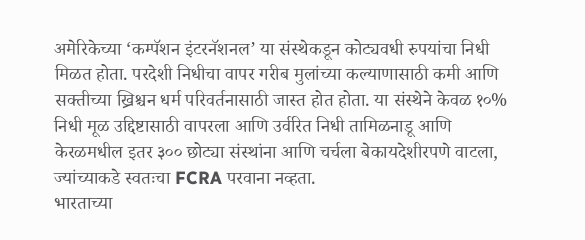अमेरिकेच्या ‘कम्पॅशन इंटरनॅशनल’ या संस्थेकडून कोट्यवधी रुपयांचा निधी मिळत होता. परदेशी निधीचा वापर गरीब मुलांच्या कल्याणासाठी कमी आणि सक्तीच्या ख्रिश्चन धर्म परिवर्तनासाठी जास्त होत होता. या संस्थेने केवळ १०% निधी मूळ उद्दिष्टासाठी वापरला आणि उर्वरित निधी तामिळनाडू आणि केरळमधील इतर ३०० छोट्या संस्थांना आणि चर्चला बेकायदेशीरपणे वाटला, ज्यांच्याकडे स्वतःचा FCRA परवाना नव्हता.
भारताच्या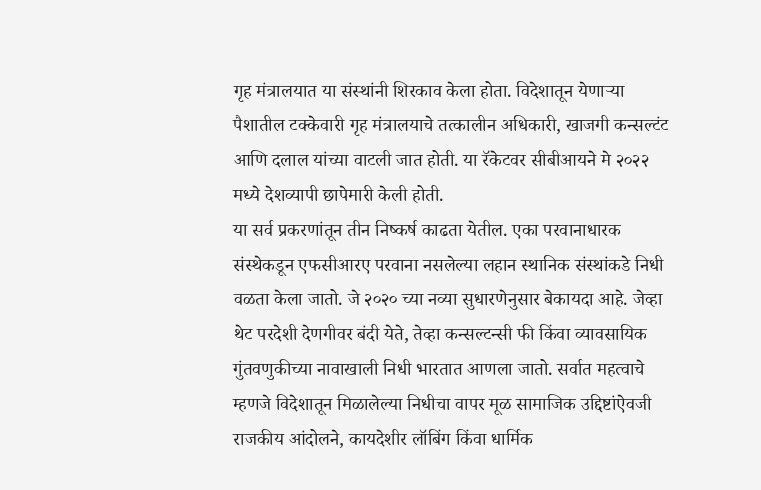गृह मंत्रालयात या संस्थांनी शिरकाव केला होता. विदेशातून येणाऱ्या पैशातील टक्केवारी गृह मंत्रालयाचे तत्कालीन अधिकारी, खाजगी कन्सल्टंट आणि दलाल यांच्या वाटली जात होती. या रॅकेटवर सीबीआयने मे २०२२ मध्ये देशव्यापी छापेमारी केली होती.
या सर्व प्रकरणांतून तीन निष्कर्ष काढता येतील. एका परवानाधारक संस्थेकडून एफसीआरए परवाना नसलेल्या लहान स्थानिक संस्थांकडे निधी वळता केला जातो. जे २०२० च्या नव्या सुधारणेनुसार बेकायदा आहे. जेव्हा थेट परदेशी देणगीवर बंदी येते, तेव्हा कन्सल्टन्सी फी किंवा व्यावसायिक गुंतवणुकीच्या नावाखाली निधी भारतात आणला जातो. सर्वात महत्वाचे म्हणजे विदेशातून मिळालेल्या निधीचा वापर मूळ सामाजिक उद्दिष्टांऐवजी राजकीय आंदोलने, कायदेशीर लॉबिंग किंवा धार्मिक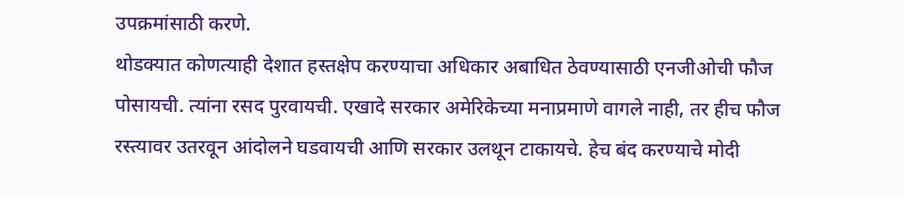उपक्रमांसाठी करणे.
थोडक्यात कोणत्याही देशात हस्तक्षेप करण्याचा अधिकार अबाधित ठेवण्यासाठी एनजीओची फौज पोसायची. त्यांना रसद पुरवायची. एखादे सरकार अमेरिकेच्या मनाप्रमाणे वागले नाही, तर हीच फौज रस्त्यावर उतरवून आंदोलने घडवायची आणि सरकार उलथून टाकायचे. हेच बंद करण्याचे मोदी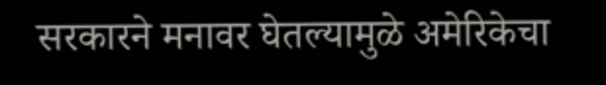सरकारने मनावर घेतल्यामुळे अमेरिकेचा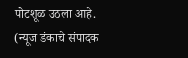पोटशूळ उठला आहे.
(न्यूज डंकाचे संपादक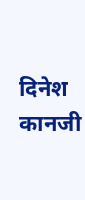दिनेश कानजी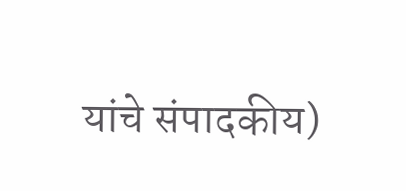यांचे संपादकीय)